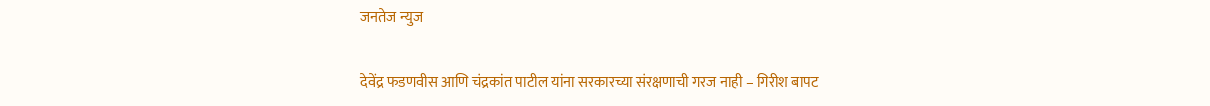जनतेज न्युज

देवेंद्र फडणवीस आणि चंद्रकांत पाटील यांना सरकारच्या संरक्षणाची गरज नाही – गिरीश बापट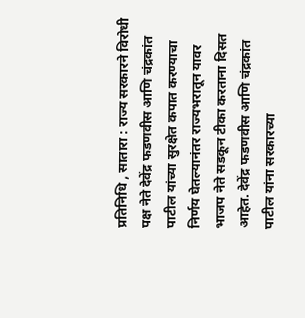प्रतिनिधि , सातारा : राज्य सरकारने विरोधी पक्ष नेते देवेंद्र फडणवीस आणि चंद्रकांत पाटील यांच्या सुरक्षेत कपात करण्याचा निर्णय घेतल्यानंतर राज्यभरातून यावर भाजप नेते सडकून टीका करताना दिसत आहेत. देवेंद्र फडणवीस आणि चंद्रकांत पाटील यांना सरकारच्या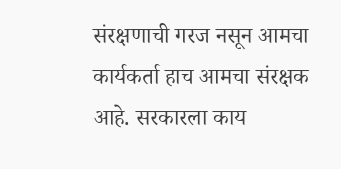संरक्षणाची गरज नसून आमचा कार्यकर्ता हाच आमचा संरक्षक आहे. सरकारला काय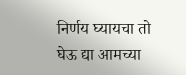निर्णय घ्यायचा तो घेऊ द्या आमच्या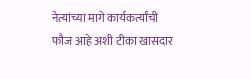नेत्यांच्या मागे कार्यकर्त्यांची फौज आहे अशी टीका खासदार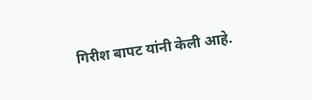गिरीश बापट यांनी केली आहे.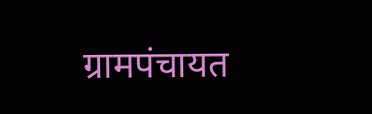ग्रामपंचायत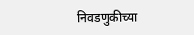निवडणुकीच्या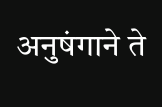अनुषंगाने ते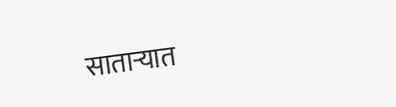साताऱ्यात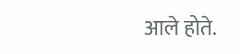आले होते.